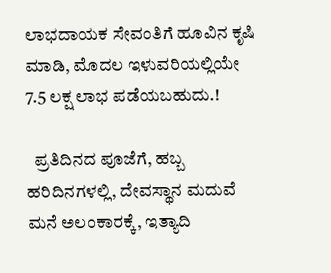ಲಾಭದಾಯಕ ಸೇವಂತಿಗೆ ಹೂವಿನ ಕೃಷಿ ಮಾಡಿ, ಮೊದಲ ಇಳುವರಿಯಲ್ಲಿಯೇ 7.5 ಲಕ್ಷ ಲಾಭ ಪಡೆಯಬಹುದು.!

  ಪ್ರತಿದಿನದ ಪೂಜೆಗೆ, ಹಬ್ಬ ಹರಿದಿನಗಳಲ್ಲಿ, ದೇವಸ್ಥಾನ ಮದುವೆ ಮನೆ ಅಲಂಕಾರಕ್ಕೆ, ಇತ್ಯಾದಿ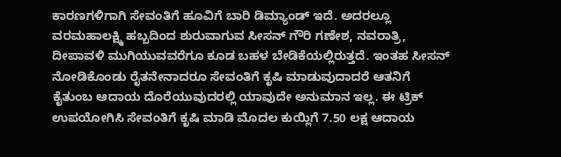ಕಾರಣಗಳಿಗಾಗಿ ಸೇವಂತಿಗೆ ಹೂವಿಗೆ ಬಾರಿ ಡಿಮ್ಯಾಂಡ್ ಇದೆ. ಅದರಲ್ಲೂ ವರಮಹಾಲಕ್ಷ್ಮಿ ಹಬ್ಬದಿಂದ ಶುರುವಾಗುವ ಸೀಸನ್ ಗೌರಿ ಗಣೇಶ, ನವರಾತ್ರಿ, ದೀಪಾವಳಿ ಮುಗಿಯುವವರೆಗೂ ಕೂಡ ಬಹಳ ಬೇಡಿಕೆಯಲ್ಲಿರುತ್ತದೆ. ಇಂತಹ ಸೀಸನ್ ನೋಡಿಕೊಂಡು ರೈತನೇನಾದರೂ ಸೇವಂತಿಗೆ ಕೃಷಿ ಮಾಡುವುದಾದರೆ ಆತನಿಗೆ ಕೈತುಂಬ ಆದಾಯ ದೊರೆಯುವುದರಲ್ಲಿ ಯಾವುದೇ ಅನುಮಾನ ಇಲ್ಲ. ಈ ಟ್ರಿಕ್ ಉಪಯೋಗಿಸಿ ಸೇವಂತಿಗೆ ಕೃಷಿ ಮಾಡಿ ಮೊದಲ ಕುಯ್ಲಿಗೆ 7.50 ಲಕ್ಷ ಆದಾಯ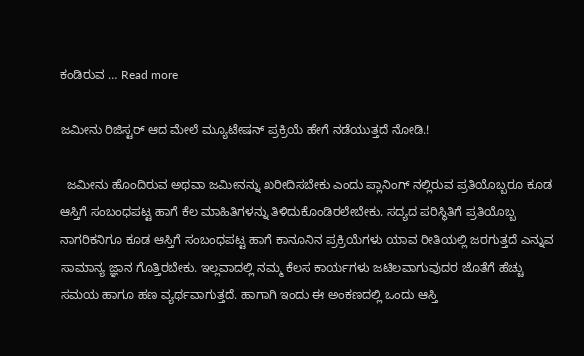ಕಂಡಿರುವ … Read more

ಜಮೀನು ರಿಜಿಸ್ಟರ್ ಆದ ಮೇಲೆ ಮ್ಯೂಟೇಷನ್ ಪ್ರಕ್ರಿಯೆ ಹೇಗೆ ನಡೆಯುತ್ತದೆ ನೋಡಿ.!

  ಜಮೀನು ಹೊಂದಿರುವ ಅಥವಾ ಜಮೀನನ್ನು ಖರೀದಿಸಬೇಕು ಎಂದು ಪ್ಲಾನಿಂಗ್ ನಲ್ಲಿರುವ ಪ್ರತಿಯೊಬ್ಬರೂ ಕೂಡ ಆಸ್ತಿಗೆ ಸಂಬಂಧಪಟ್ಟ ಹಾಗೆ ಕೆಲ ಮಾಹಿತಿಗಳನ್ನು ತಿಳಿದುಕೊಂಡಿರಲೇಬೇಕು. ಸದ್ಯದ ಪರಿಸ್ಥಿತಿಗೆ ಪ್ರತಿಯೊಬ್ಬ ನಾಗರಿಕನಿಗೂ ಕೂಡ ಆಸ್ತಿಗೆ ಸಂಬಂಧಪಟ್ಟ ಹಾಗೆ ಕಾನೂನಿನ ಪ್ರಕ್ರಿಯೆಗಳು ಯಾವ ರೀತಿಯಲ್ಲಿ ಜರಗುತ್ತದೆ ಎನ್ನುವ ಸಾಮಾನ್ಯ ಜ್ಞಾನ ಗೊತ್ತಿರಬೇಕು. ಇಲ್ಲವಾದಲ್ಲಿ ನಮ್ಮ ಕೆಲಸ ಕಾರ್ಯಗಳು ಜಟಿಲವಾಗುವುದರ ಜೊತೆಗೆ ಹೆಚ್ಚು ಸಮಯ ಹಾಗೂ ಹಣ ವ್ಯರ್ಥವಾಗುತ್ತದೆ. ಹಾಗಾಗಿ ಇಂದು ಈ ಅಂಕಣದಲ್ಲಿ ಒಂದು ಆಸ್ತಿ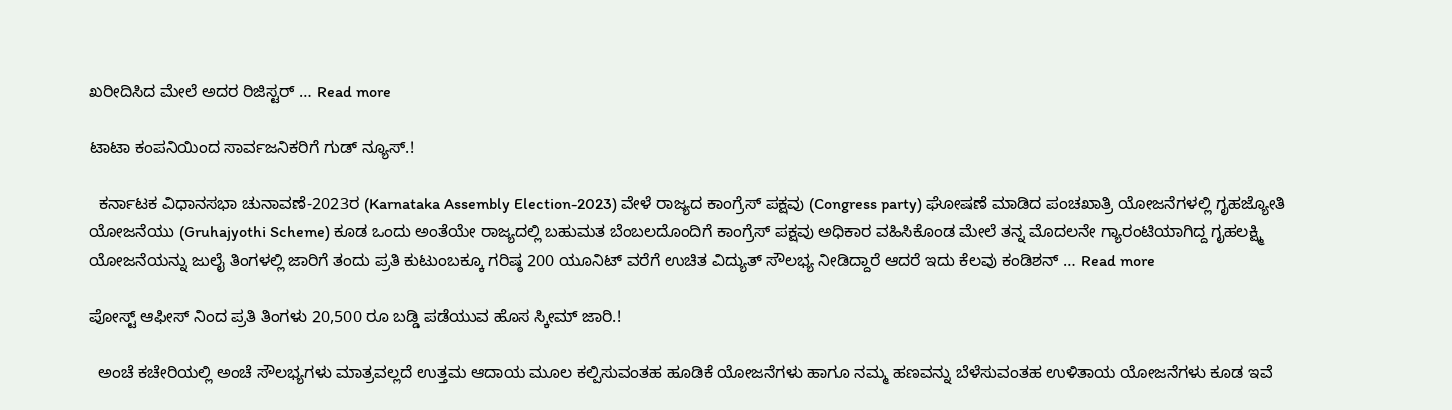ಖರೀದಿಸಿದ ಮೇಲೆ ಅದರ ರಿಜಿಸ್ಟರ್ … Read more

ಟಾಟಾ ಕಂಪನಿಯಿಂದ ಸಾರ್ವಜನಿಕರಿಗೆ ಗುಡ್ ನ್ಯೂಸ್.!

  ಕರ್ನಾಟಕ ವಿಧಾನಸಭಾ ಚುನಾವಣೆ-2023ರ (Karnataka Assembly Election-2023) ವೇಳೆ ರಾಜ್ಯದ ಕಾಂಗ್ರೆಸ್ ಪಕ್ಷವು (Congress party) ಘೋಷಣೆ ಮಾಡಿದ ಪಂಚಖಾತ್ರಿ ಯೋಜನೆಗಳಲ್ಲಿ ಗೃಹಜ್ಯೋತಿ ಯೋಜನೆಯು (Gruhajyothi Scheme) ಕೂಡ ಒಂದು ಅಂತೆಯೇ ರಾಜ್ಯದಲ್ಲಿ ಬಹುಮತ ಬೆಂಬಲದೊಂದಿಗೆ ಕಾಂಗ್ರೆಸ್ ಪಕ್ಷವು ಅಧಿಕಾರ ವಹಿಸಿಕೊಂಡ ಮೇಲೆ ತನ್ನ ಮೊದಲನೇ ಗ್ಯಾರಂಟಿಯಾಗಿದ್ದ ಗೃಹಲಕ್ಷ್ಮಿ ಯೋಜನೆಯನ್ನು ಜುಲೈ ತಿಂಗಳಲ್ಲಿ ಜಾರಿಗೆ ತಂದು ಪ್ರತಿ ಕುಟುಂಬಕ್ಕೂ ಗರಿಷ್ಠ 200 ಯೂನಿಟ್ ವರೆಗೆ ಉಚಿತ ವಿದ್ಯುತ್ ಸೌಲಭ್ಯ ನೀಡಿದ್ದಾರೆ ಆದರೆ ಇದು ಕೆಲವು ಕಂಡಿಶನ್ … Read more

ಪೋಸ್ಟ್ ಆಫೀಸ್ ನಿಂದ ಪ್ರತಿ ತಿಂಗಳು 20,500 ರೂ ಬಡ್ಡಿ ಪಡೆಯುವ ಹೊಸ ಸ್ಕೀಮ್ ಜಾರಿ.!

  ಅಂಚೆ ಕಚೇರಿಯಲ್ಲಿ ಅಂಚೆ ಸೌಲಭ್ಯಗಳು ಮಾತ್ರವಲ್ಲದೆ ಉತ್ತಮ ಆದಾಯ ಮೂಲ ಕಲ್ಪಿಸುವಂತಹ ಹೂಡಿಕೆ ಯೋಜನೆಗಳು ಹಾಗೂ ನಮ್ಮ ಹಣವನ್ನು ಬೆಳೆಸುವಂತಹ ಉಳಿತಾಯ ಯೋಜನೆಗಳು ಕೂಡ ಇವೆ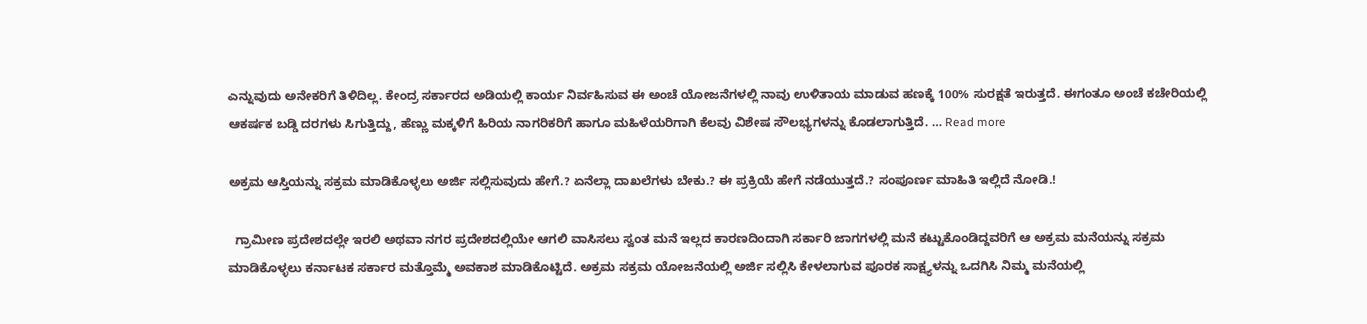ಎನ್ನುವುದು ಅನೇಕರಿಗೆ ತಿಳಿದಿಲ್ಲ. ಕೇಂದ್ರ ಸರ್ಕಾರದ ಅಡಿಯಲ್ಲಿ ಕಾರ್ಯ ನಿರ್ವಹಿಸುವ ಈ ಅಂಚೆ ಯೋಜನೆಗಳಲ್ಲಿ ನಾವು ಉಳಿತಾಯ ಮಾಡುವ ಹಣಕ್ಕೆ 100% ಸುರಕ್ಷತೆ ಇರುತ್ತದೆ. ಈಗಂತೂ ಅಂಚೆ ಕಚೇರಿಯಲ್ಲಿ ಆಕರ್ಷಕ ಬಡ್ಡಿ ದರಗಳು ಸಿಗುತ್ತಿದ್ದು, ಹೆಣ್ಣು ಮಕ್ಕಳಿಗೆ ಹಿರಿಯ ನಾಗರಿಕರಿಗೆ ಹಾಗೂ ಮಹಿಳೆಯರಿಗಾಗಿ ಕೆಲವು ವಿಶೇಷ ಸೌಲಭ್ಯಗಳನ್ನು ಕೊಡಲಾಗುತ್ತಿದೆ. … Read more

ಅಕ್ರಮ ಆಸ್ತಿಯನ್ನು ಸಕ್ರಮ ಮಾಡಿಕೊಳ್ಳಲು ಅರ್ಜಿ ಸಲ್ಲಿಸುವುದು ಹೇಗೆ.? ಏನೆಲ್ಲಾ ದಾಖಲೆಗಳು ಬೇಕು.? ಈ ಪ್ರಕ್ರಿಯೆ ಹೇಗೆ ನಡೆಯುತ್ತದೆ.? ಸಂಪೂರ್ಣ ಮಾಹಿತಿ ಇಲ್ಲಿದೆ ನೋಡಿ.!

  ಗ್ರಾಮೀಣ ಪ್ರದೇಶದಲ್ಲೇ ಇರಲಿ ಅಥವಾ ನಗರ ಪ್ರದೇಶದಲ್ಲಿಯೇ ಆಗಲಿ ವಾಸಿಸಲು ಸ್ವಂತ ಮನೆ ಇಲ್ಲದ ಕಾರಣದಿಂದಾಗಿ ಸರ್ಕಾರಿ ಜಾಗಗಳಲ್ಲಿ ಮನೆ ಕಟ್ಟುಕೊಂಡಿದ್ದವರಿಗೆ ಆ ಅಕ್ರಮ ಮನೆಯನ್ನು ಸಕ್ರಮ ಮಾಡಿಕೊಳ್ಳಲು ಕರ್ನಾಟಕ ಸರ್ಕಾರ ಮತ್ತೊಮ್ಮೆ ಅವಕಾಶ ಮಾಡಿಕೊಟ್ಟಿದೆ. ಅಕ್ರಮ ಸಕ್ರಮ ಯೋಜನೆಯಲ್ಲಿ ಅರ್ಜಿ ಸಲ್ಲಿಸಿ ಕೇಳಲಾಗುವ ಪೂರಕ ಸಾಕ್ಷ್ಯಳನ್ನು ಒದಗಿಸಿ ನಿಮ್ಮ ಮನೆಯಲ್ಲಿ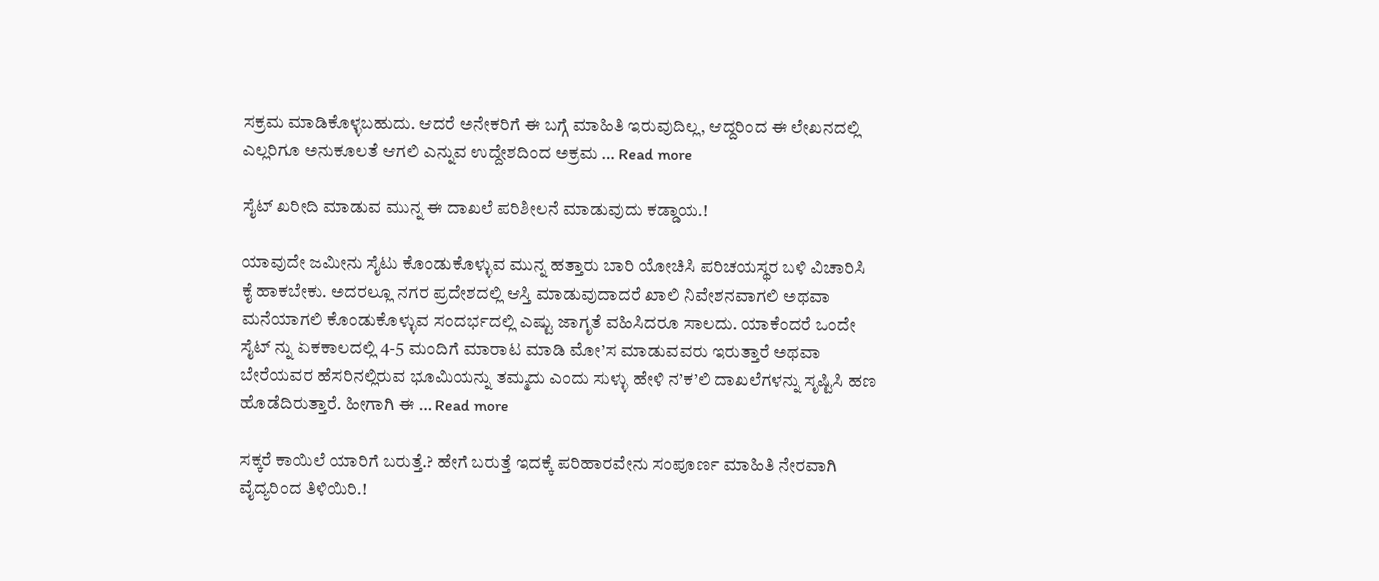ಸಕ್ರಮ ಮಾಡಿಕೊಳ್ಳಬಹುದು. ಆದರೆ ಅನೇಕರಿಗೆ ಈ ಬಗ್ಗೆ ಮಾಹಿತಿ ಇರುವುದಿಲ್ಲ, ಆದ್ದರಿಂದ ಈ ಲೇಖನದಲ್ಲಿ ಎಲ್ಲರಿಗೂ ಅನುಕೂಲತೆ ಆಗಲಿ ಎನ್ನುವ ಉದ್ದೇಶದಿಂದ ಅಕ್ರಮ … Read more

ಸೈಟ್ ಖರೀದಿ ಮಾಡುವ ಮುನ್ನ ಈ ದಾಖಲೆ ಪರಿಶೀಲನೆ ಮಾಡುವುದು ಕಡ್ಡಾಯ.!

ಯಾವುದೇ ಜಮೀನು ಸೈಟು ಕೊಂಡುಕೊಳ್ಳುವ ಮುನ್ನ ಹತ್ತಾರು ಬಾರಿ ಯೋಚಿಸಿ ಪರಿಚಯಸ್ಥರ ಬಳಿ ವಿಚಾರಿಸಿ ಕೈ ಹಾಕಬೇಕು. ಅದರಲ್ಲೂ ನಗರ ಪ್ರದೇಶದಲ್ಲಿ ಆಸ್ತಿ ಮಾಡುವುದಾದರೆ ಖಾಲಿ ನಿವೇಶನವಾಗಲಿ ಅಥವಾ ಮನೆಯಾಗಲಿ ಕೊಂಡುಕೊಳ್ಳುವ ಸಂದರ್ಭದಲ್ಲಿ ಎಷ್ಟು ಜಾಗೃತೆ ವಹಿಸಿದರೂ ಸಾಲದು. ಯಾಕೆಂದರೆ ಒಂದೇ ಸೈಟ್ ನ್ನು ಏಕಕಾಲದಲ್ಲಿ 4-5 ಮಂದಿಗೆ ಮಾರಾಟ ಮಾಡಿ ಮೋ’ಸ ಮಾಡುವವರು ಇರುತ್ತಾರೆ ಅಥವಾ ಬೇರೆಯವರ ಹೆಸರಿನಲ್ಲಿರುವ ಭೂಮಿಯನ್ನು ತಮ್ಮದು ಎಂದು ಸುಳ್ಳು ಹೇಳಿ ನ’ಕ’ಲಿ ದಾಖಲೆಗಳನ್ನು ಸೃಷ್ಟಿಸಿ ಹಣ ಹೊಡೆದಿರುತ್ತಾರೆ. ಹೀಗಾಗಿ ಈ … Read more

ಸಕ್ಕರೆ ಕಾಯಿಲೆ ಯಾರಿಗೆ ಬರುತ್ತೆ.? ಹೇಗೆ ಬರುತ್ತೆ ಇದಕ್ಕೆ ಪರಿಹಾರವೇನು ಸಂಪೂರ್ಣ ಮಾಹಿತಿ ನೇರವಾಗಿ ವೈದ್ಯರಿಂದ ತಿಳಿಯಿರಿ.!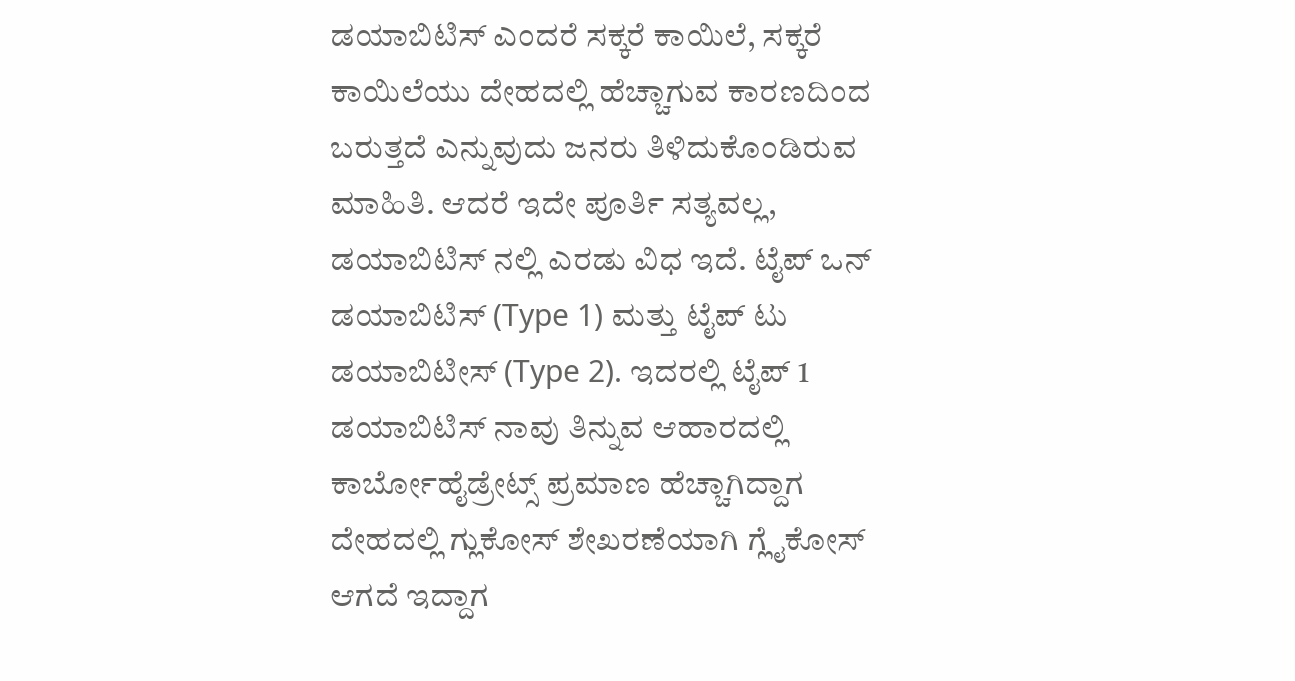ಡಯಾಬಿಟಿಸ್ ಎಂದರೆ ಸಕ್ಕರೆ ಕಾಯಿಲೆ, ಸಕ್ಕರೆ ಕಾಯಿಲೆಯು ದೇಹದಲ್ಲಿ ಹೆಚ್ಚಾಗುವ ಕಾರಣದಿಂದ ಬರುತ್ತದೆ ಎನ್ನುವುದು ಜನರು ತಿಳಿದುಕೊಂಡಿರುವ ಮಾಹಿತಿ. ಆದರೆ ಇದೇ ಪೂರ್ತಿ ಸತ್ಯವಲ್ಲ, ಡಯಾಬಿಟಿಸ್ ನಲ್ಲಿ ಎರಡು ವಿಧ ಇದೆ. ಟೈಪ್ ಒನ್ ಡಯಾಬಿಟಿಸ್ (Type 1) ಮತ್ತು ಟೈಪ್ ಟು ಡಯಾಬಿಟೀಸ್ (Type 2). ಇದರಲ್ಲಿ ಟೈಪ್ 1 ಡಯಾಬಿಟಿಸ್ ನಾವು ತಿನ್ನುವ ಆಹಾರದಲ್ಲಿ ಕಾರ್ಬೋಹೈಡ್ರೇಟ್ಸ್ ಪ್ರಮಾಣ ಹೆಚ್ಚಾಗಿದ್ದಾಗ ದೇಹದಲ್ಲಿ ಗ್ಲುಕೋಸ್ ಶೇಖರಣೆಯಾಗಿ ಗ್ಲೈಕೋಸ್ ಆಗದೆ ಇದ್ದಾಗ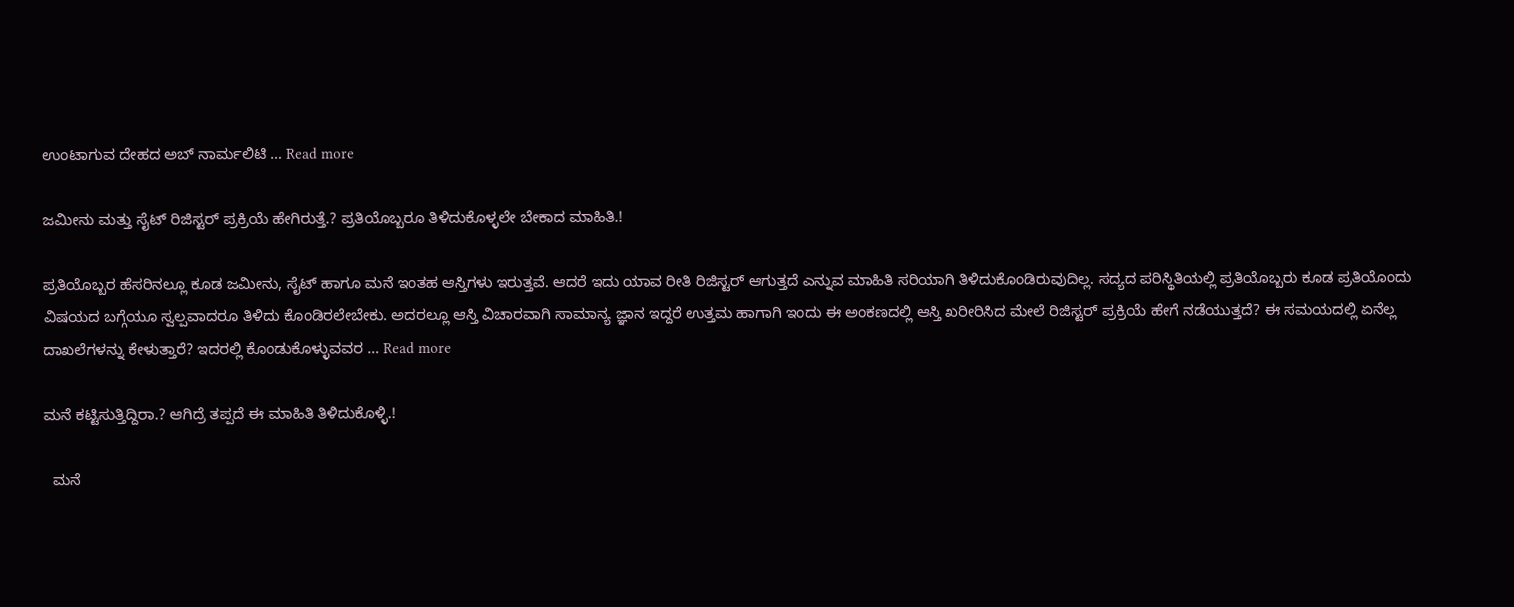ಉಂಟಾಗುವ ದೇಹದ ಅಬ್ ನಾರ್ಮಲಿಟಿ … Read more

ಜಮೀನು ಮತ್ತು ಸೈಟ್ ರಿಜಿಸ್ಟರ್ ಪ್ರಕ್ರಿಯೆ ಹೇಗಿರುತ್ತೆ.? ಪ್ರತಿಯೊಬ್ಬರೂ ತಿಳಿದುಕೊಳ್ಳಲೇ ಬೇಕಾದ ಮಾಹಿತಿ.!

ಪ್ರತಿಯೊಬ್ಬರ ಹೆಸರಿನಲ್ಲೂ ಕೂಡ ಜಮೀನು, ಸೈಟ್ ಹಾಗೂ ಮನೆ ಇಂತಹ ಆಸ್ತಿಗಳು ಇರುತ್ತವೆ. ಆದರೆ ಇದು ಯಾವ ರೀತಿ ರಿಜಿಸ್ಟರ್ ಆಗುತ್ತದೆ ಎನ್ನುವ ಮಾಹಿತಿ ಸರಿಯಾಗಿ ತಿಳಿದುಕೊಂಡಿರುವುದಿಲ್ಲ. ಸದ್ಯದ ಪರಿಸ್ಥಿತಿಯಲ್ಲಿ ಪ್ರತಿಯೊಬ್ಬರು ಕೂಡ ಪ್ರತಿಯೊಂದು ವಿಷಯದ ಬಗ್ಗೆಯೂ ಸ್ವಲ್ಪವಾದರೂ ತಿಳಿದು ಕೊಂಡಿರಲೇಬೇಕು. ಅದರಲ್ಲೂ ಆಸ್ತಿ ವಿಚಾರವಾಗಿ ಸಾಮಾನ್ಯ ಜ್ಞಾನ ಇದ್ದರೆ ಉತ್ತಮ ಹಾಗಾಗಿ ಇಂದು ಈ ಅಂಕಣದಲ್ಲಿ ಆಸ್ತಿ ಖರೀರಿಸಿದ ಮೇಲೆ ರಿಜಿಸ್ಟರ್ ಪ್ರಕ್ರಿಯೆ ಹೇಗೆ ನಡೆಯುತ್ತದೆ? ಈ ಸಮಯದಲ್ಲಿ ಏನೆಲ್ಲ ದಾಖಲೆಗಳನ್ನು ಕೇಳುತ್ತಾರೆ? ಇದರಲ್ಲಿ ಕೊಂಡುಕೊಳ್ಳುವವರ … Read more

ಮನೆ ಕಟ್ಟಿಸುತ್ತಿದ್ದಿರಾ.? ಆಗಿದ್ರೆ ತಪ್ಪದೆ ಈ ಮಾಹಿತಿ ತಿಳಿದುಕೊಳ್ಳಿ.!

  ಮನೆ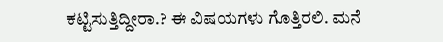ಕಟ್ಟಿಸುತ್ತಿದ್ದೀರಾ.? ಈ ವಿಷಯಗಳು ಗೊತ್ತಿರಲಿ. ಮನೆ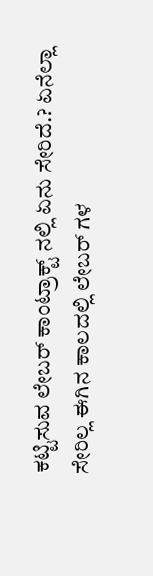ಕಟ್ಟಿಸುವ ಲೇಬರ್ ಕಾಂಟ್ರಾಕ್ಟ್ ನಲ್ಲಿ ಏನು ಸೇರಿದೆ.? ಏನೆಲ್ಲಾ ಸೇರಿಲ್ಲ ಈಗಿನ ಕಾಲದಲ್ಲಿ ಲೇಬರ್ ಗಳ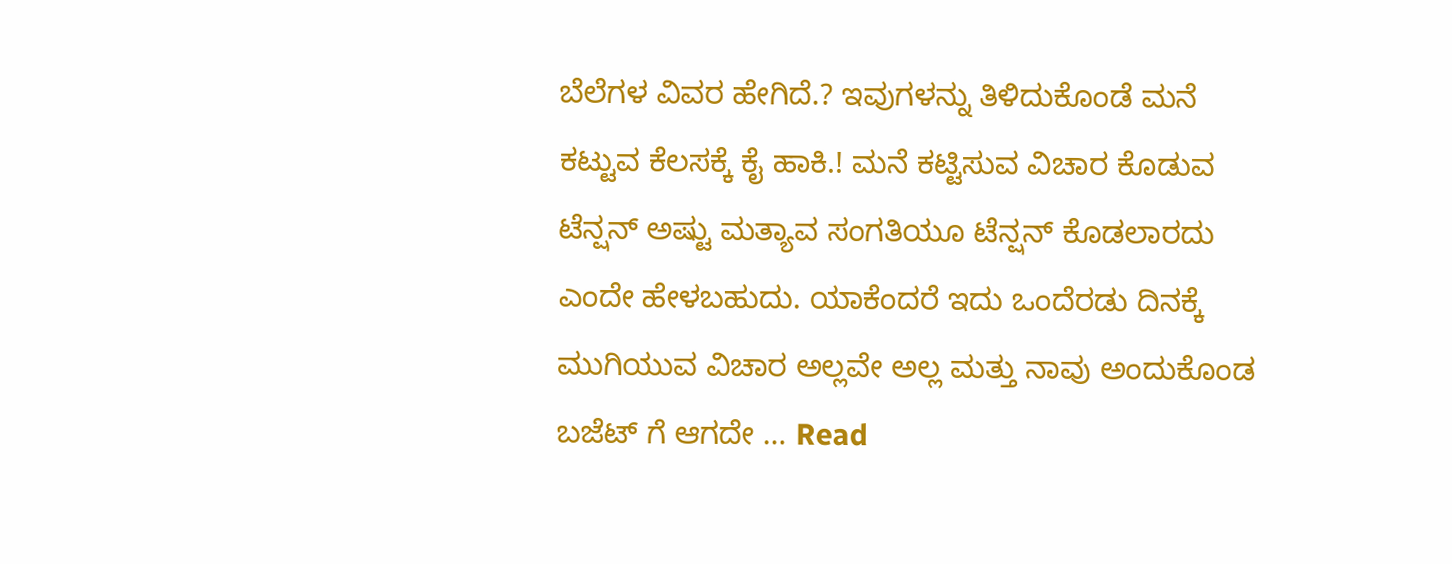ಬೆಲೆಗಳ ವಿವರ ಹೇಗಿದೆ.? ಇವುಗಳನ್ನು ತಿಳಿದುಕೊಂಡೆ ಮನೆ ಕಟ್ಟುವ ಕೆಲಸಕ್ಕೆ ಕೈ ಹಾಕಿ.! ಮನೆ ಕಟ್ಟಿಸುವ ವಿಚಾರ ಕೊಡುವ ಟೆನ್ಷನ್ ಅಷ್ಟು ಮತ್ಯಾವ ಸಂಗತಿಯೂ ಟೆನ್ಷನ್ ಕೊಡಲಾರದು ಎಂದೇ ಹೇಳಬಹುದು. ಯಾಕೆಂದರೆ ಇದು ಒಂದೆರಡು ದಿನಕ್ಕೆ ಮುಗಿಯುವ ವಿಚಾರ ಅಲ್ಲವೇ ಅಲ್ಲ ಮತ್ತು ನಾವು ಅಂದುಕೊಂಡ ಬಜೆಟ್ ಗೆ ಆಗದೇ … Read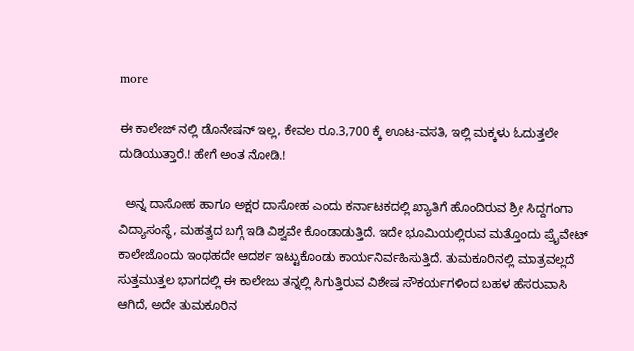more

ಈ ಕಾಲೇಜ್ ನಲ್ಲಿ ಡೊನೇಷನ್ ಇಲ್ಲ, ಕೇವಲ ರೂ.3,700 ಕ್ಕೆ ಊಟ-ವಸತಿ, ಇಲ್ಲಿ ಮಕ್ಕಳು ಓದುತ್ತಲೇ ದುಡಿಯುತ್ತಾರೆ.! ಹೇಗೆ ಅಂತ ನೋಡಿ.!

  ಅನ್ನ ದಾಸೋಹ ಹಾಗೂ ಅಕ್ಷರ ದಾಸೋಹ ಎಂದು ಕರ್ನಾಟಕದಲ್ಲಿ ಖ್ಯಾತಿಗೆ ಹೊಂದಿರುವ ಶ್ರೀ ಸಿದ್ದಗಂಗಾ ವಿದ್ಯಾಸಂಸ್ಥೆ, ಮಹತ್ವದ ಬಗ್ಗೆ ಇಡಿ ವಿಶ್ವವೇ ಕೊಂಡಾಡುತ್ತಿದೆ. ಇದೇ ಭೂಮಿಯಲ್ಲಿರುವ ಮತ್ತೊಂದು ಪ್ರೈವೇಟ್ ಕಾಲೇಜೊಂದು ಇಂಥಹದೇ ಆದರ್ಶ ಇಟ್ಟುಕೊಂಡು ಕಾರ್ಯನಿರ್ವಹಿಸುತ್ತಿದೆ. ತುಮಕೂರಿನಲ್ಲಿ ಮಾತ್ರವಲ್ಲದೆ ಸುತ್ತಮುತ್ತಲ ಭಾಗದಲ್ಲಿ ಈ ಕಾಲೇಜು ತನ್ನಲ್ಲಿ ಸಿಗುತ್ತಿರುವ ವಿಶೇಷ ಸೌಕರ್ಯಗಳಿಂದ ಬಹಳ ಹೆಸರುವಾಸಿ ಆಗಿದೆ, ಅದೇ ತುಮಕೂರಿನ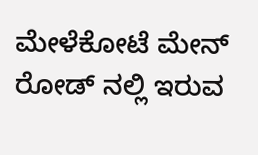ಮೇಳೆಕೋಟೆ ಮೇನ್ ರೋಡ್ ನಲ್ಲಿ ಇರುವ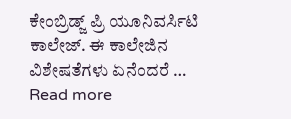ಕೇಂಬ್ರಿಡ್ಜ್ ಪ್ರಿ ಯೂನಿವರ್ಸಿಟಿ ಕಾಲೇಜ್. ಈ ಕಾಲೇಜಿನ ವಿಶೇಷತೆಗಳು ಏನೆಂದರೆ … Read more